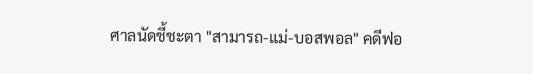ศาลนัดชี้ชะตา "สามารถ-แม่-บอสพอล" คดีฟอ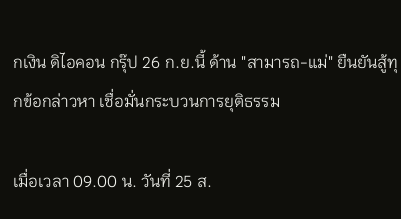กเงิน ดิไอคอน กรุ๊ป 26 ก.ย.นี้ ด้าน "สามารถ-แม่" ยืนยันสู้ทุกข้อกล่าวหา เชื่อมั่นกระบวนการยุติธรรม

เมื่อเวลา 09.00 น. วันที่ 25 ส.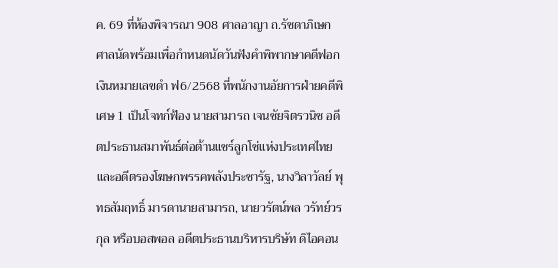ค. 69 ที่ห้องพิจารณา 908 ศาลอาญา ถ.รัชดาภิเษก ศาลนัดพร้อมเพื่อกำหนดนัดวันฟังคำพิพากษาคดีฟอกเงินหมายเลขดำ ฟ6/2568 ที่พนักงานอัยการฝ่ายคดีพิเศษ 1 เป็นโจทก์ฟ้อง นายสามารถ เจนชัยจิตรวนิช อดีตประธานสมาพันธ์ต่อต้านแชร์ลูกโซ่แห่งประเทศไทย และอดีตรองโฆษกพรรคพลังประชารัฐ, นางวิลาวัลย์ พุทธสัมฤทธิ์ มารดานายสามารถ, นายวรัตน์พล วรัทย์วรกุล หรือบอสพอล อดีตประธานบริหารบริษัท ดิไอคอน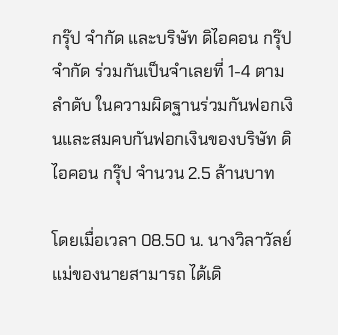กรุ๊ป จำกัด และบริษัท ดิไอคอน กรุ๊ป จำกัด ร่วมกันเป็นจำเลยที่ 1-4 ตามลำดับ ในความผิดฐานร่วมกันฟอกเงินและสมคบกันฟอกเงินของบริษัท ดิไอคอน กรุ๊ป จำนวน 2.5 ล้านบาท

โดยเมื่อเวลา 08.50 น. นางวิลาวัลย์ แม่ของนายสามารถ ได้เดิ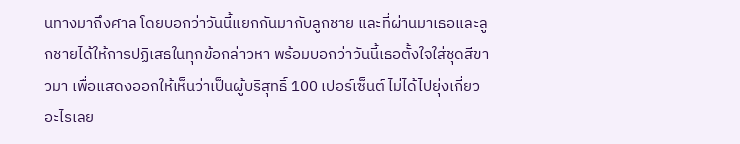นทางมาถึงศาล โดยบอกว่าวันนี้แยกกันมากับลูกชาย และที่ผ่านมาเธอและลูกชายได้ให้การปฏิเสธในทุกข้อกล่าวหา พร้อมบอกว่าวันนี้เธอตั้งใจใส่ชุดสีขาวมา เพื่อแสดงออกให้เห็นว่าเป็นผู้บริสุทธิ์ 100 เปอร์เซ็นต์ ไม่ได้ไปยุ่งเกี่ยวอะไรเลย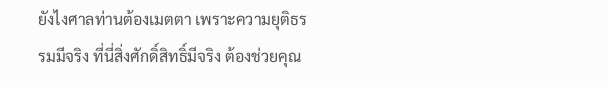ยังไงศาลท่านต้องเมตตา เพราะความยุติธรรมมีจริง ที่นี่สิ่งศักดิ์สิทธิ์มีจริง ต้องช่วยคุณ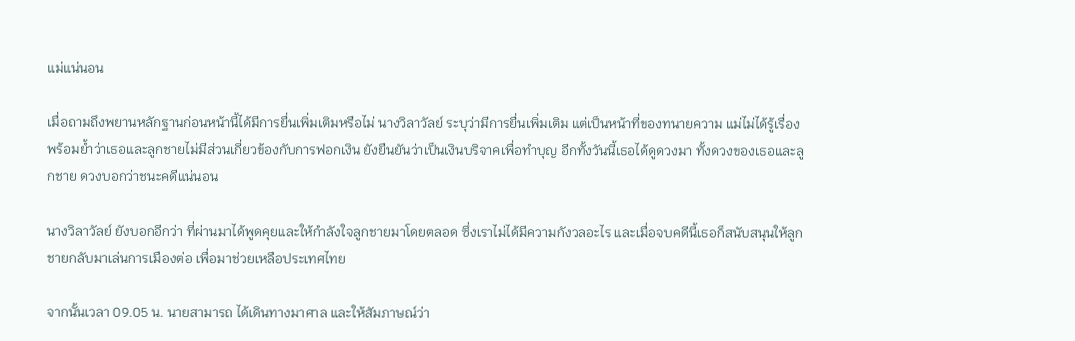แม่แน่นอน

เมื่อถามถึงพยานหลักฐานก่อนหน้านี้ได้มีการยื่นเพิ่มเติมหรือไม่ นางวิลาวัลย์ ระบุว่ามีการยื่นเพิ่มเติม แต่เป็นหน้าที่ของทนายความ แม่ไม่ได้รู้เรื่อง พร้อมย้ำว่าเธอและลูกชายไม่มีส่วนเกี่ยวข้องกับการฟอกเงิน ยังยืนยันว่าเป็นเงินบริจาคเพื่อทำบุญ อีกทั้งวันนี้เธอได้ดูดวงมา ทั้งดวงของเธอและลูกชาย ดวงบอกว่าชนะคดีแน่นอน

นางวิลาวัลย์ ยังบอกอีกว่า ที่ผ่านมาได้พูดคุยและให้กำลังใจลูกชายมาโดยตลอด ซึ่งเราไม่ได้มีความกังวลอะไร และเมื่อจบคดีนี้เธอก็สนับสนุนให้ลูกชายกลับมาเล่นการเมืองต่อ เพื่อมาช่วยเหลือประเทศไทย

จากนั้นเวลา 09.05 น. นายสามารถ ได้เดินทางมาศาล และให้สัมภาษณ์ว่า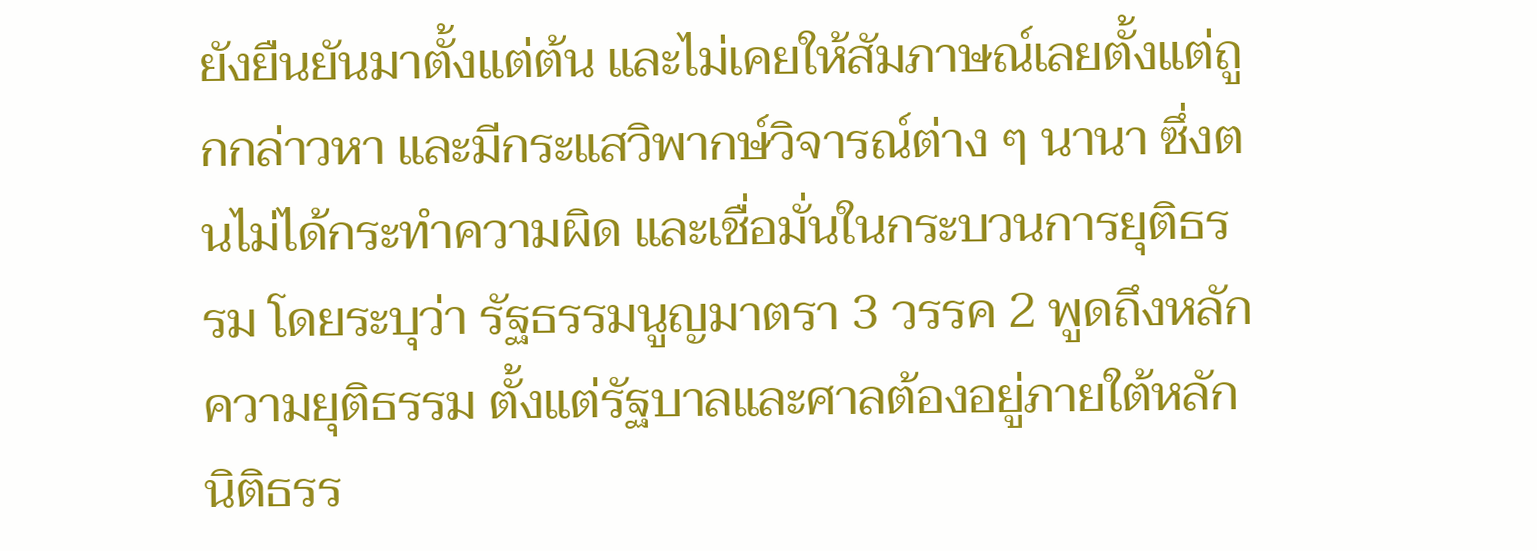ยังยืนยันมาตั้งแต่ต้น และไม่เคยให้สัมภาษณ์เลยตั้งแต่ถูกกล่าวหา และมีกระแสวิพากษ์วิจารณ์ต่าง ๆ นานา ซึ่งตนไม่ได้กระทำความผิด และเชื่อมั่นในกระบวนการยุติธรรม โดยระบุว่า รัฐธรรมนูญมาตรา 3 วรรค 2 พูดถึงหลักความยุติธรรม ตั้งแต่รัฐบาลและศาลต้องอยู่ภายใต้หลักนิติธรร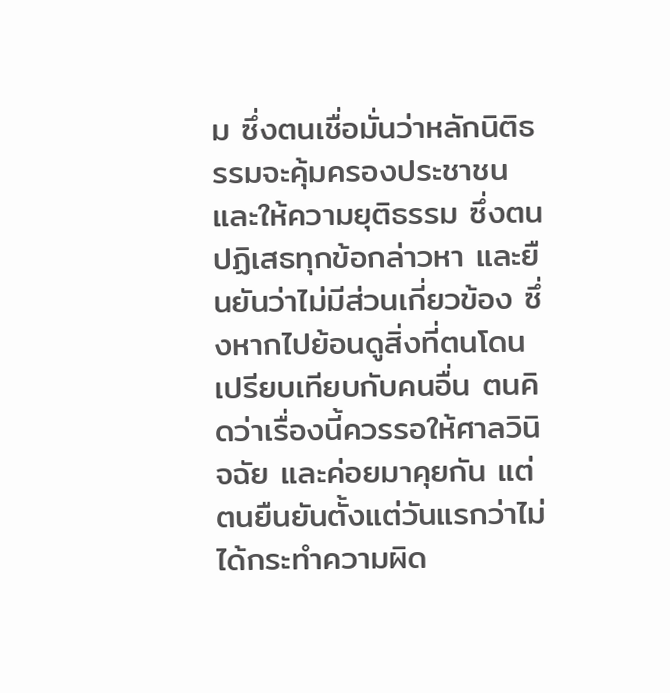ม ซึ่งตนเชื่อมั่นว่าหลักนิติธรรมจะคุ้มครองประชาชน และให้ความยุติธรรม ซึ่งตนปฏิเสธทุกข้อกล่าวหา และยืนยันว่าไม่มีส่วนเกี่ยวข้อง ซึ่งหากไปย้อนดูสิ่งที่ตนโดนเปรียบเทียบกับคนอื่น ตนคิดว่าเรื่องนี้ควรรอให้ศาลวินิจฉัย และค่อยมาคุยกัน แต่ตนยืนยันตั้งแต่วันแรกว่าไม่ได้กระทำความผิด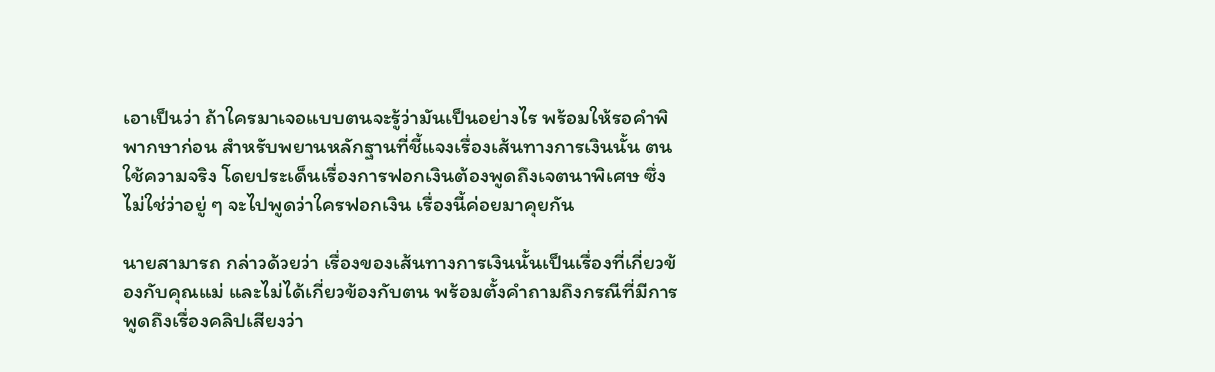เอาเป็นว่า ถ้าใครมาเจอแบบตนจะรู้ว่ามันเป็นอย่างไร พร้อมให้รอคำพิพากษาก่อน สำหรับพยานหลักฐานที่ชี้แจงเรื่องเส้นทางการเงินนั้น ตนใช้ความจริง โดยประเด็นเรื่องการฟอกเงินต้องพูดถึงเจตนาพิเศษ ซึ่งไม่ใช่ว่าอยู่ ๆ จะไปพูดว่าใครฟอกเงิน เรื่องนี้ค่อยมาคุยกัน

นายสามารถ กล่าวด้วยว่า เรื่องของเส้นทางการเงินนั้นเป็นเรื่องที่เกี่ยวข้องกับคุณแม่ และไม่ได้เกี่ยวข้องกับตน พร้อมตั้งคำถามถึงกรณีที่มีการพูดถึงเรื่องคลิปเสียงว่า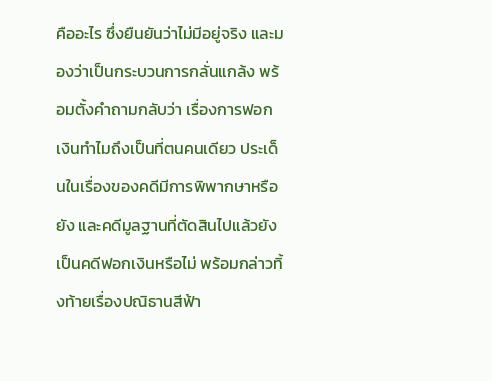คืออะไร ซึ่งยืนยันว่าไม่มีอยู่จริง และมองว่าเป็นกระบวนการกลั่นแกล้ง พร้อมตั้งคำถามกลับว่า เรื่องการฟอกเงินทำไมถึงเป็นที่ตนคนเดียว ประเด็นในเรื่องของคดีมีการพิพากษาหรือยัง และคดีมูลฐานที่ตัดสินไปแล้วยังเป็นคดีฟอกเงินหรือไม่ พร้อมกล่าวทิ้งท้ายเรื่องปณิธานสีฟ้า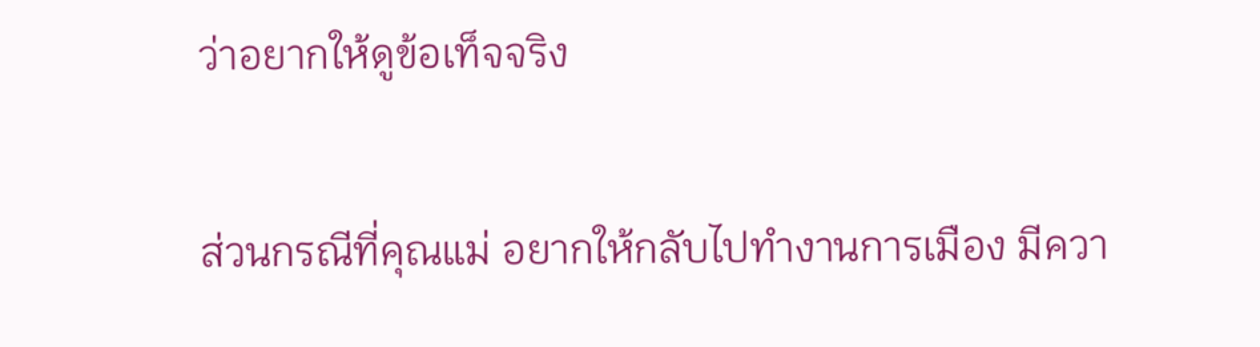ว่าอยากให้ดูข้อเท็จจริง

ส่วนกรณีที่คุณแม่ อยากให้กลับไปทำงานการเมือง มีควา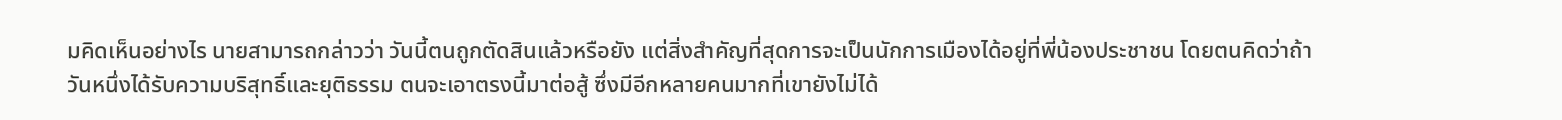มคิดเห็นอย่างไร นายสามารถกล่าวว่า วันนี้ตนถูกตัดสินแล้วหรือยัง แต่สิ่งสำคัญที่สุดการจะเป็นนักการเมืองได้อยู่ที่พี่น้องประชาชน โดยตนคิดว่าถ้าวันหนึ่งได้รับความบริสุทธิ์และยุติธรรม ตนจะเอาตรงนี้มาต่อสู้ ซึ่งมีอีกหลายคนมากที่เขายังไม่ได้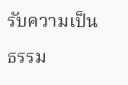รับความเป็นธรรม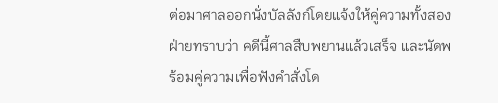ต่อมาศาลออกนั่งบัลลังก์โดยแจ้งให้คู่ความทั้งสองฝ่ายทราบว่า คดีนี้ศาลสืบพยานแล้วเสร็จ และนัดพร้อมคู่ความเพื่อฟังคำสั่งโด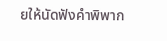ยให้นัดฟังคำพิพาก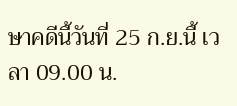ษาคดีนี้วันที่ 25 ก.ย.นี้ เวลา 09.00 น.